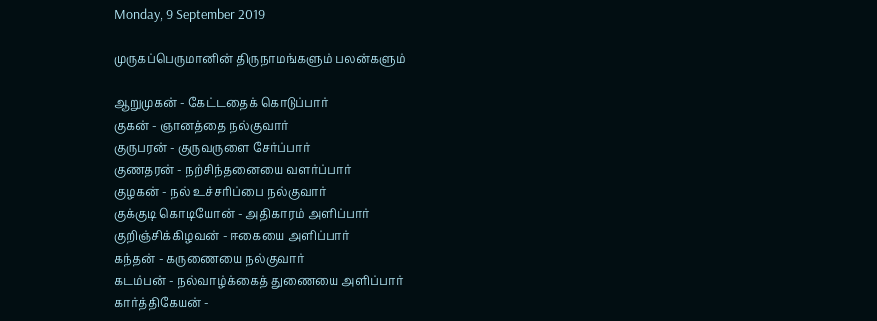Monday, 9 September 2019

முருகப்பெருமானின் திருநாமங்களும் பலன்களும்

ஆறுமுகன் - கேட்டதைக் கொடுப்பார்
குகன் - ஞானத்தை நல்குவார்
குருபரன் - குருவருளை சேர்ப்பார்
குணதரன் - நற்சிந்தனையை வளர்ப்பார்
குழகன் - நல் உச்சரிப்பை நல்குவார்
குக்குடி கொடியோன் - அதிகாரம் அளிப்பார்
குறிஞ்சிக்கிழவன் - ஈகையை அளிப்பார்
கந்தன் - கருணையை நல்குவார்
கடம்பன் - நல்வாழ்க்கைத் துணையை அளிப்பார்
கார்த்திகேயன் -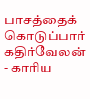பாசத்தைக் கொடுப்பார்
கதிர்வேலன் - காரிய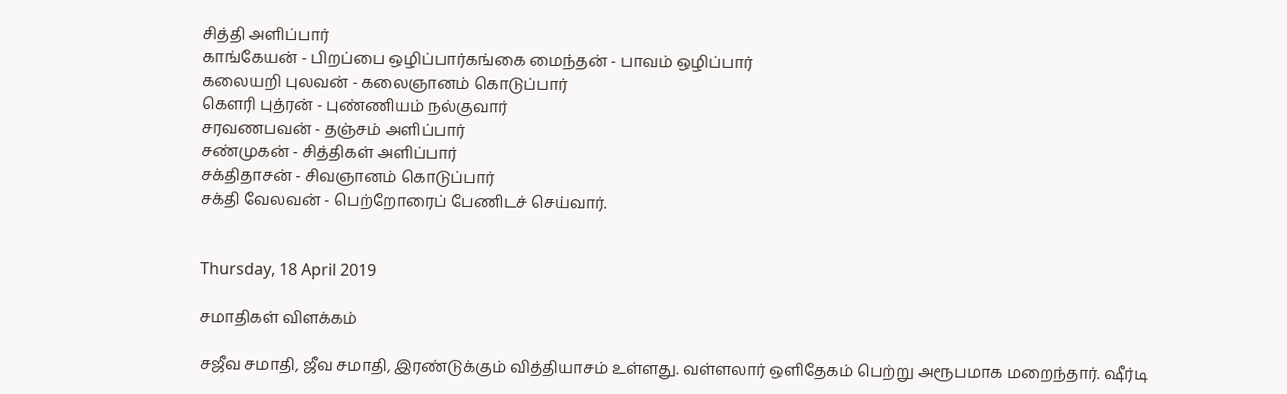சித்தி அளிப்பார்
காங்கேயன் - பிறப்பை ஒழிப்பார்கங்கை மைந்தன் - பாவம் ஒழிப்பார்
கலையறி புலவன் - கலைஞானம் கொடுப்பார்
கௌரி புத்ரன் - புண்ணியம் நல்குவார்
சரவணபவன் - தஞ்சம் அளிப்பார்
சண்முகன் - சித்திகள் அளிப்பார்
சக்திதாசன் - சிவஞானம் கொடுப்பார்
சக்தி வேலவன் - பெற்றோரைப் பேணிடச் செய்வார்.


Thursday, 18 April 2019

சமாதிகள் விளக்கம்

சஜீவ சமாதி, ஜீவ சமாதி, இரண்டுக்கும் வித்தியாசம் உள்ளது. வள்ளலார் ஒளிதேகம் பெற்று அரூபமாக மறைந்தார். ஷீர்டி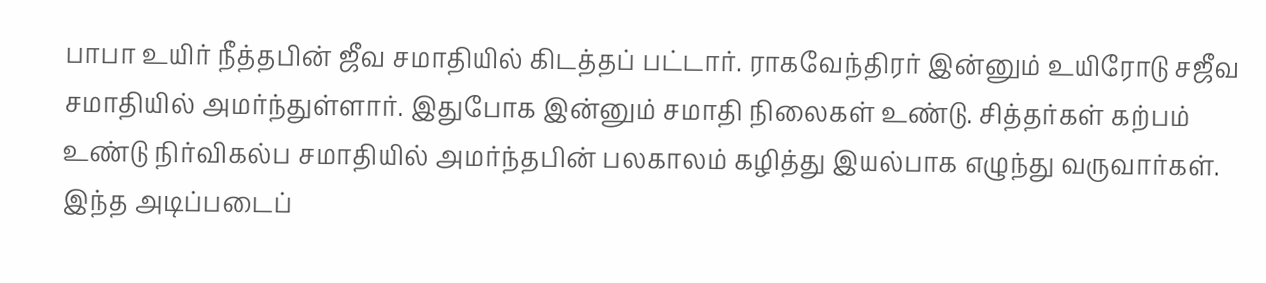பாபா உயிர் நீத்தபின் ஜீவ சமாதியில் கிடத்தப் பட்டார். ராகவேந்திரர் இன்னும் உயிரோடு சஜீவ சமாதியில் அமர்ந்துள்ளார். இதுபோக இன்னும் சமாதி நிலைகள் உண்டு. சித்தர்கள் கற்பம் உண்டு நிர்விகல்ப சமாதியில் அமர்ந்தபின் பலகாலம் கழித்து இயல்பாக எழுந்து வருவார்கள். இந்த அடிப்படைப்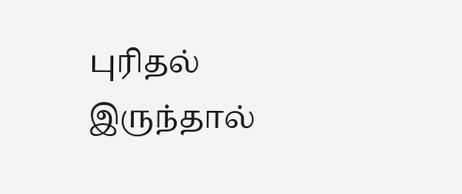புரிதல் இருந்தால்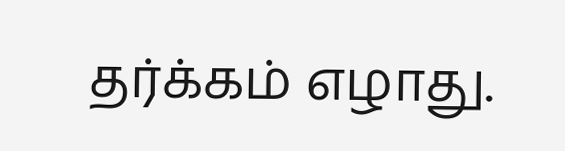தர்க்கம் எழாது.